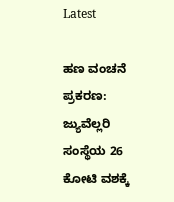Latest

ಹಣ ವಂಚನೆ ಪ್ರಕರಣ: ಜ್ಯುವೆಲ್ಲರಿ ಸಂಸ್ಥೆಯ 26 ಕೋಟಿ ವಶಕ್ಕೆ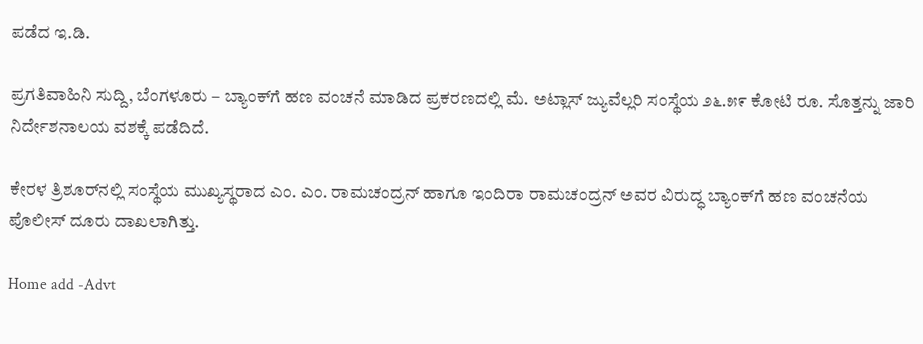ಪಡೆದ ಇ.ಡಿ.

ಪ್ರಗತಿವಾಹಿನಿ ಸುದ್ದಿ, ಬೆಂಗಳೂರು – ಬ್ಯಾಂಕ್‌ಗೆ ಹಣ ವಂಚನೆ ಮಾಡಿದ ಪ್ರಕರಣದಲ್ಲಿ ಮೆ. ಅಟ್ಲಾಸ್ ಜ್ಯುವೆಲ್ಲರಿ ಸಂಸ್ಥೆಯ ೨೬.೫೯ ಕೋಟಿ ರೂ. ಸೊತ್ತನ್ನು ಜಾರಿ ನಿರ್ದೇಶನಾಲಯ ವಶಕ್ಕೆ ಪಡೆದಿದೆ.

ಕೇರಳ ತ್ರಿಶೂರ್‌ನಲ್ಲಿ ಸಂಸ್ಥೆಯ ಮುಖ್ಯಸ್ಥರಾದ ಎಂ. ಎಂ. ರಾಮಚಂದ್ರನ್ ಹಾಗೂ ಇಂದಿರಾ ರಾಮಚಂದ್ರನ್ ಅವರ ವಿರುದ್ಧ ಬ್ಯಾಂಕ್‌ಗೆ ಹಣ ವಂಚನೆಯ ಪೊಲೀಸ್ ದೂರು ದಾಖಲಾಗಿತ್ತು.

Home add -Advt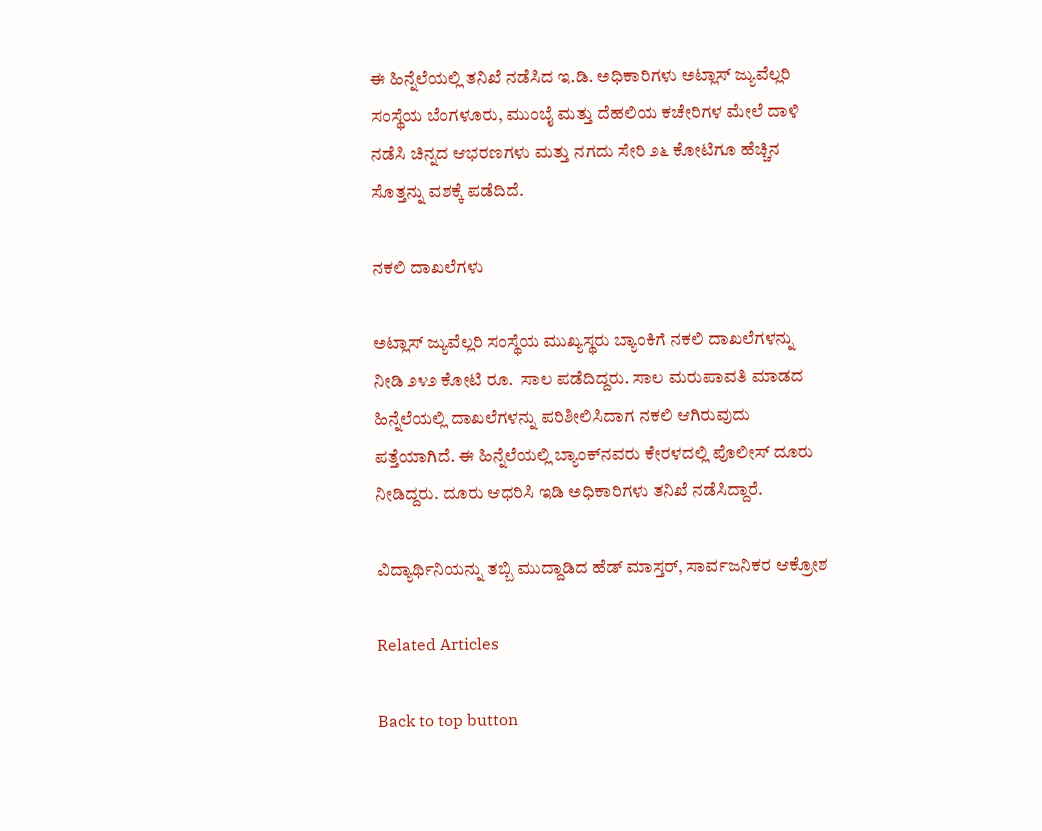ಈ ಹಿನ್ನೆಲೆಯಲ್ಲಿ ತನಿಖೆ ನಡೆಸಿದ ಇ.ಡಿ. ಅಧಿಕಾರಿಗಳು ಅಟ್ಲಾಸ್ ಜ್ಯುವೆಲ್ಲರಿ ಸಂಸ್ಥೆಯ ಬೆಂಗಳೂರು, ಮುಂಬೈ ಮತ್ತು ದೆಹಲಿಯ ಕಚೇರಿಗಳ ಮೇಲೆ ದಾಳಿ ನಡೆಸಿ ಚಿನ್ನದ ಆಭರಣಗಳು ಮತ್ತು ನಗದು ಸೇರಿ ೨೬ ಕೋಟಿಗೂ ಹೆಚ್ಚಿನ ಸೊತ್ತನ್ನು ವಶಕ್ಕೆ ಪಡೆದಿದೆ.

ನಕಲಿ ದಾಖಲೆಗಳು

ಅಟ್ಲಾಸ್ ಜ್ಯುವೆಲ್ಲರಿ ಸಂಸ್ಥೆಯ ಮುಖ್ಯಸ್ಥರು ಬ್ಯಾಂಕಿಗೆ ನಕಲಿ ದಾಖಲೆಗಳನ್ನು ನೀಡಿ ೨೪೨ ಕೋಟಿ ರೂ.  ಸಾಲ ಪಡೆದಿದ್ದರು. ಸಾಲ ಮರುಪಾವತಿ ಮಾಡದ ಹಿನ್ನೆಲೆಯಲ್ಲಿ ದಾಖಲೆಗಳನ್ನು ಪರಿಶೀಲಿಸಿದಾಗ ನಕಲಿ ಆಗಿರುವುದು ಪತ್ತೆಯಾಗಿದೆ. ಈ ಹಿನ್ನೆಲೆಯಲ್ಲಿ ಬ್ಯಾಂಕ್‌ನವರು ಕೇರಳದಲ್ಲಿ ಪೊಲೀಸ್ ದೂರು ನೀಡಿದ್ದರು. ದೂರು ಆಧರಿಸಿ ಇಡಿ ಅಧಿಕಾರಿಗಳು ತನಿಖೆ ನಡೆಸಿದ್ದಾರೆ.

ವಿದ್ಯಾರ್ಥಿನಿಯನ್ನು ತಬ್ಬಿ ಮುದ್ದಾಡಿದ ಹೆಡ್ ಮಾಸ್ತರ್, ಸಾರ್ವಜನಿಕರ ಆಕ್ರೋಶ

Related Articles

Back to top button